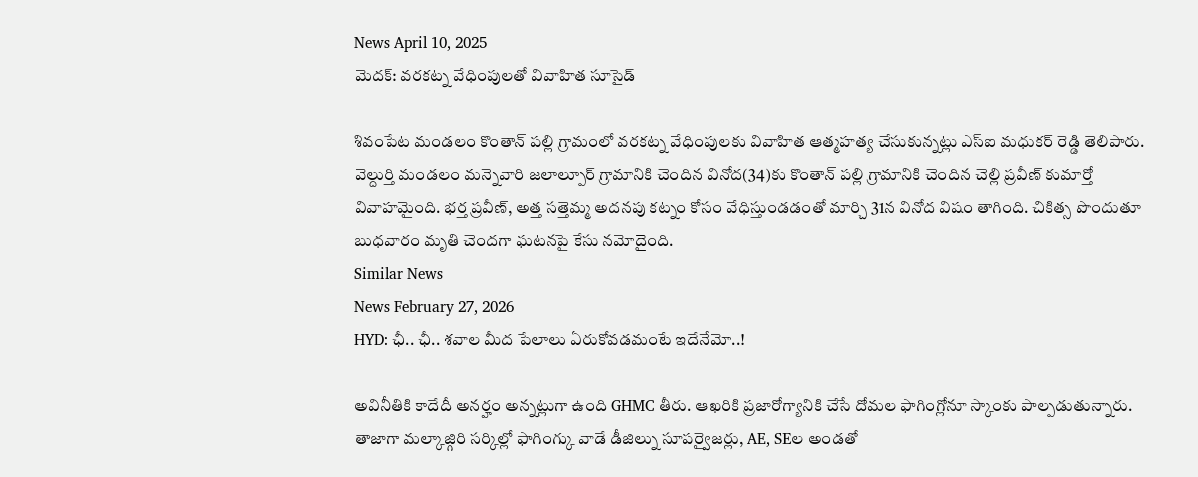News April 10, 2025
మెదక్: వరకట్న వేధింపులతో వివాహిత సూసైడ్

శివంపేట మండలం కొంతాన్ పల్లి గ్రామంలో వరకట్న వేధింపులకు వివాహిత ఆత్మహత్య చేసుకున్నట్లు ఎస్ఐ మధుకర్ రెడ్డి తెలిపారు. వెల్దుర్తి మండలం మన్నెవారి జలాల్పూర్ గ్రామానికి చెందిన వినోద(34)కు కొంతాన్ పల్లి గ్రామానికి చెందిన చెల్లి ప్రవీణ్ కుమార్తో వివాహమైంది. భర్త ప్రవీణ్, అత్త సత్తెమ్మ అదనపు కట్నం కోసం వేధిస్తుండడంతో మార్చి 31న వినోద విషం తాగింది. చికిత్స పొందుతూ బుధవారం మృతి చెందగా ఘటనపై కేసు నమోదైంది.
Similar News
News February 27, 2026
HYD: ఛీ.. ఛీ.. శవాల మీద పేలాలు ఏరుకోవడమంటే ఇదేనేమో..!

అవినీతికి కాదేదీ అనర్హం అన్నట్లుగా ఉంది GHMC తీరు. ఆఖరికి ప్రజారోగ్యానికి చేసే దోమల ఫాగింగ్లోనూ స్కాంకు పాల్పడుతున్నారు. తాజాగా మల్కాజ్గిరి సర్కిల్లో ఫాగింగ్కు వాడే డీజిల్ను సూపర్వైజర్లు, AE, SEల అండతో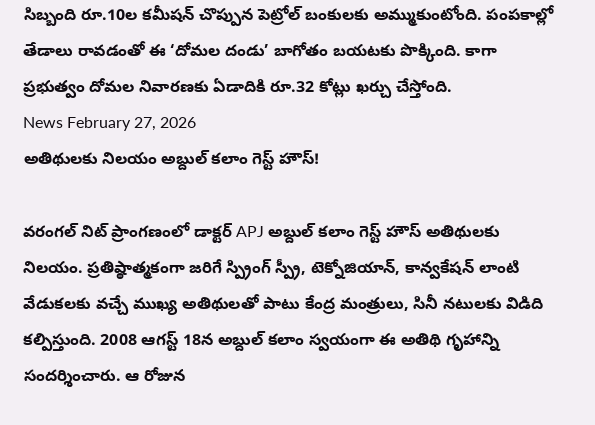సిబ్బంది రూ.10ల కమీషన్ చొప్పున పెట్రోల్ బంకులకు అమ్ముకుంటోంది. పంపకాల్లో తేడాలు రావడంతో ఈ ‘దోమల దండు’ బాగోతం బయటకు పొక్కింది. కాగా ప్రభుత్వం దోమల నివారణకు ఏడాదికి రూ.32 కోట్లు ఖర్చు చేస్తోంది.
News February 27, 2026
అతిథులకు నిలయం అబ్దుల్ కలాం గెస్ట్ హౌస్!

వరంగల్ నిట్ ప్రాంగణంలో డాక్టర్ APJ అబ్దుల్ కలాం గెస్ట్ హౌస్ అతిథులకు నిలయం. ప్రతిష్ఠాత్మకంగా జరిగే స్ప్రింగ్ స్ప్రీ, టెక్నోజియాన్, కాన్వకేషన్ లాంటి వేడుకలకు వచ్చే ముఖ్య అతిథులతో పాటు కేంద్ర మంత్రులు, సినీ నటులకు విడిది కల్పిస్తుంది. 2008 ఆగస్ట్ 18న అబ్దుల్ కలాం స్వయంగా ఈ అతిథి గృహాన్ని సందర్శించారు. ఆ రోజున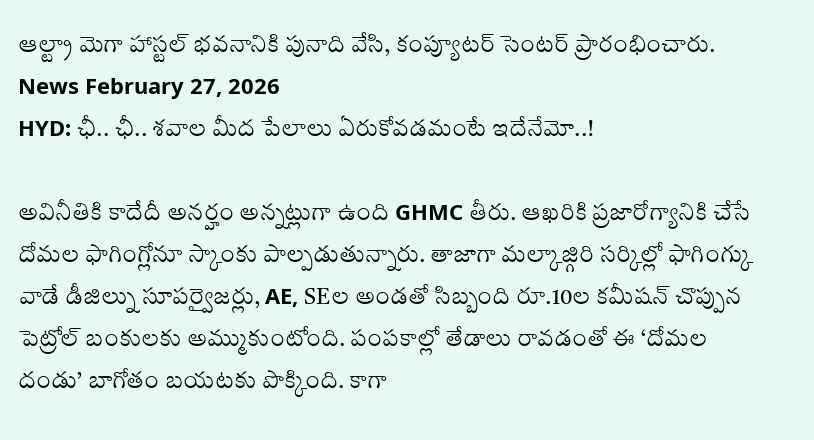ఆల్ట్రా మెగా హాస్టల్ భవనానికి పునాది వేసి, కంప్యూటర్ సెంటర్ ప్రారంభించారు.
News February 27, 2026
HYD: ఛీ.. ఛీ.. శవాల మీద పేలాలు ఏరుకోవడమంటే ఇదేనేమో..!

అవినీతికి కాదేదీ అనర్హం అన్నట్లుగా ఉంది GHMC తీరు. ఆఖరికి ప్రజారోగ్యానికి చేసే దోమల ఫాగింగ్లోనూ స్కాంకు పాల్పడుతున్నారు. తాజాగా మల్కాజ్గిరి సర్కిల్లో ఫాగింగ్కు వాడే డీజిల్ను సూపర్వైజర్లు, AE, SEల అండతో సిబ్బంది రూ.10ల కమీషన్ చొప్పున పెట్రోల్ బంకులకు అమ్ముకుంటోంది. పంపకాల్లో తేడాలు రావడంతో ఈ ‘దోమల దండు’ బాగోతం బయటకు పొక్కింది. కాగా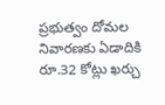ప్రభుత్వం దోమల నివారణకు ఏడాదికి రూ.32 కోట్లు ఖర్చు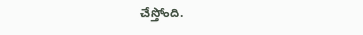చేస్తోంది.